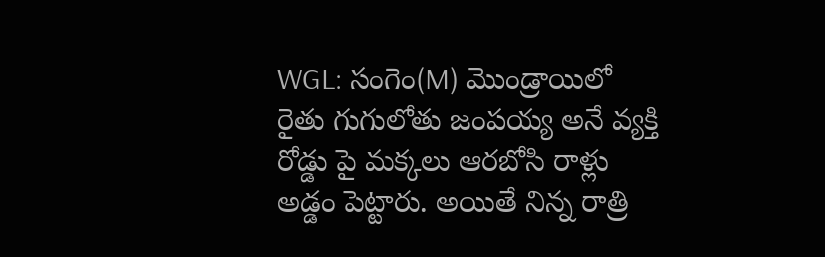WGL: సంగెం(M) మొండ్రాయిలో రైతు గుగులోతు జంపయ్య అనే వ్యక్తి రోడ్డు పై మక్కలు ఆరబోసి రాళ్లు అడ్డం పెట్టారు. అయితే నిన్న రాత్రి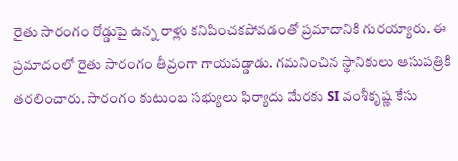రైతు సారంగం రోడ్డుపై ఉన్న రాళ్లు కనిపించకపోవడంతో ప్రమాదానికి గురయ్యారు. ఈ ప్రమాదంలో రైతు సారంగం తీవ్రంగా గాయపడ్డాడు. గమనించిన స్థానికులు ఆసుపత్రికి తరలించారు. సారంగం కుటుంబ సభ్యులు ఫిర్యాదు మేరకు SI వంశీకృష్ణ కేసు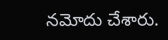నమోదు చేశారు.